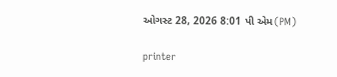ઓગસ્ટ 28, 2026 8:01 પી એમ(PM)

printer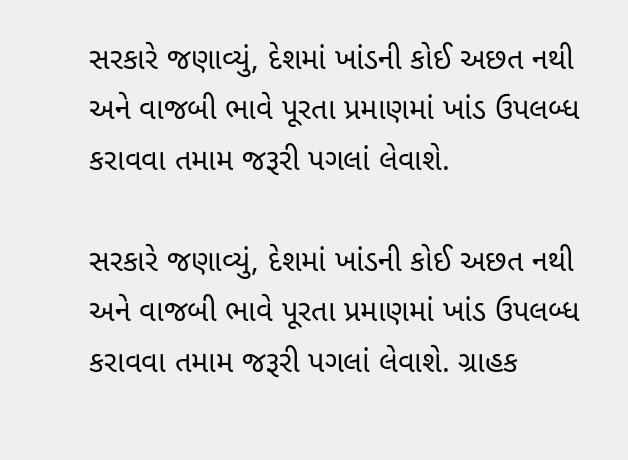સરકારે જણાવ્યું, દેશમાં ખાંડની કોઈ અછત નથી અને વાજબી ભાવે પૂરતા પ્રમાણમાં ખાંડ ઉપલબ્ધ કરાવવા તમામ જરૂરી પગલાં લેવાશે.

સરકારે જણાવ્યું, દેશમાં ખાંડની કોઈ અછત નથી અને વાજબી ભાવે પૂરતા પ્રમાણમાં ખાંડ ઉપલબ્ધ કરાવવા તમામ જરૂરી પગલાં લેવાશે. ગ્રાહક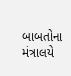બાબતોના મંત્રાલયે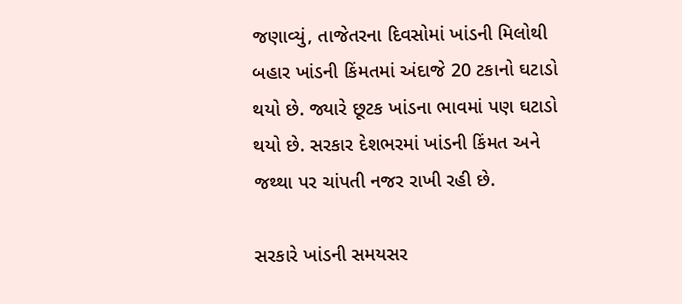જણાવ્યું, તાજેતરના દિવસોમાં ખાંડની મિલોથી બહાર ખાંડની કિંમતમાં અંદાજે 20 ટકાનો ઘટાડો થયો છે. જ્યારે છૂટક ખાંડના ભાવમાં પણ ઘટાડો થયો છે. સરકાર દેશભરમાં ખાંડની કિંમત અને જથ્થા પર ચાંપતી નજર રાખી રહી છે.

સરકારે ખાંડની સમયસર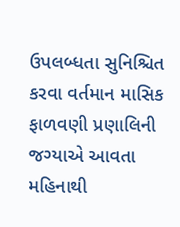ઉપલબ્ધતા સુનિશ્ચિત કરવા વર્તમાન માસિક ફાળવણી પ્રણાલિની જગ્યાએ આવતા મહિનાથી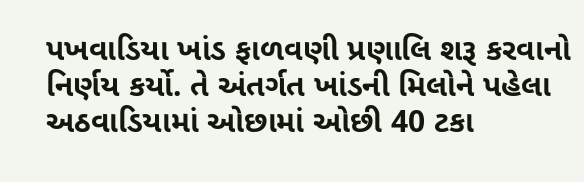પખવાડિયા ખાંડ ફાળવણી પ્રણાલિ શરૂ કરવાનો નિર્ણય કર્યો. તે અંતર્ગત ખાંડની મિલોને પહેલા અઠવાડિયામાં ઓછામાં ઓછી 40 ટકા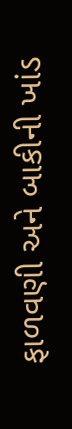ફાળવણી અને બાકીની ખાંડ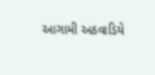આગામી અઠવાડિયે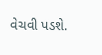વેચવી પડશે.